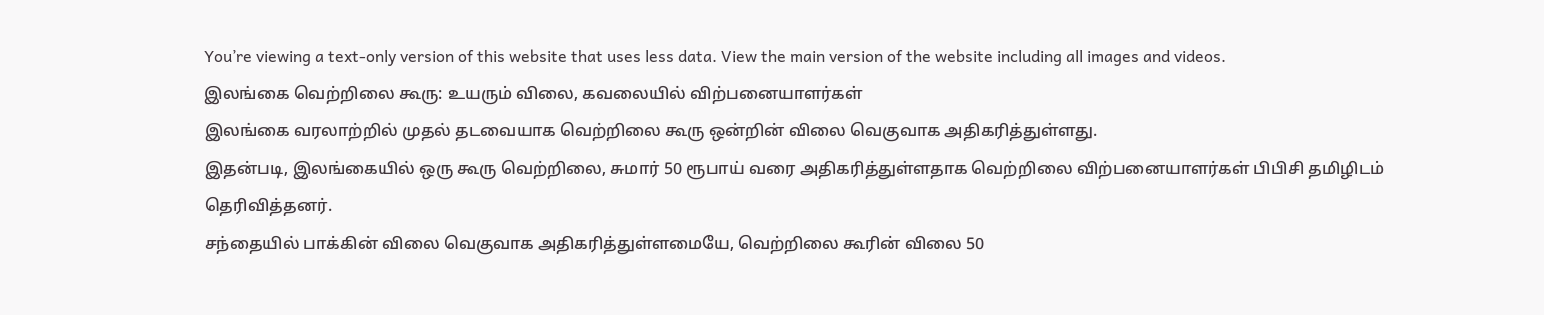You’re viewing a text-only version of this website that uses less data. View the main version of the website including all images and videos.
இலங்கை வெற்றிலை கூரு: உயரும் விலை, கவலையில் விற்பனையாளர்கள்
இலங்கை வரலாற்றில் முதல் தடவையாக வெற்றிலை கூரு ஒன்றின் விலை வெகுவாக அதிகரித்துள்ளது.
இதன்படி, இலங்கையில் ஒரு கூரு வெற்றிலை, சுமார் 50 ரூபாய் வரை அதிகரித்துள்ளதாக வெற்றிலை விற்பனையாளர்கள் பிபிசி தமிழிடம் தெரிவித்தனர்.
சந்தையில் பாக்கின் விலை வெகுவாக அதிகரித்துள்ளமையே, வெற்றிலை கூரின் விலை 50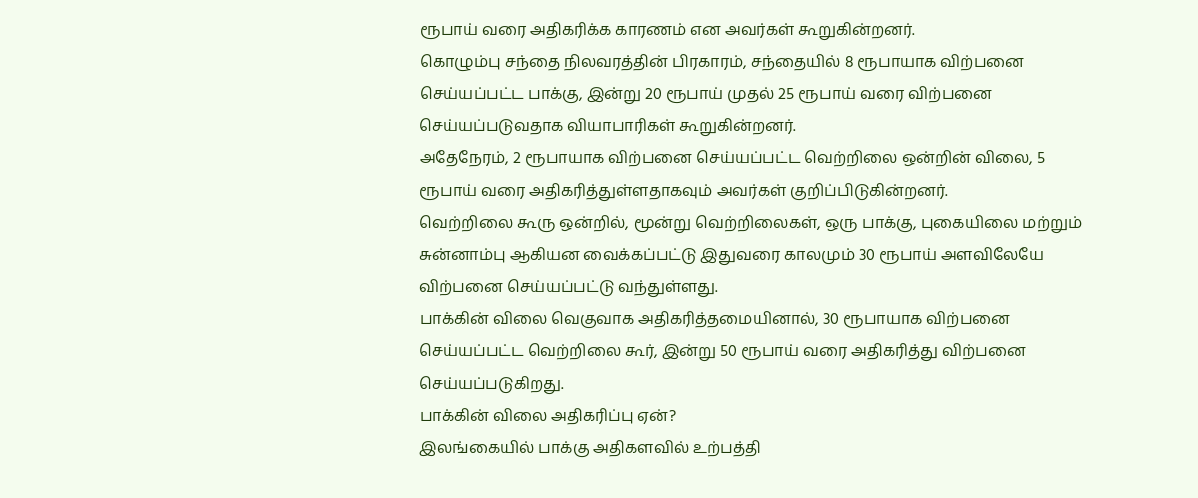ரூபாய் வரை அதிகரிக்க காரணம் என அவர்கள் கூறுகின்றனர்.
கொழும்பு சந்தை நிலவரத்தின் பிரகாரம், சந்தையில் 8 ரூபாயாக விற்பனை செய்யப்பட்ட பாக்கு, இன்று 20 ரூபாய் முதல் 25 ரூபாய் வரை விற்பனை செய்யப்படுவதாக வியாபாரிகள் கூறுகின்றனர்.
அதேநேரம், 2 ரூபாயாக விற்பனை செய்யப்பட்ட வெற்றிலை ஒன்றின் விலை, 5 ரூபாய் வரை அதிகரித்துள்ளதாகவும் அவர்கள் குறிப்பிடுகின்றனர்.
வெற்றிலை கூரு ஒன்றில், மூன்று வெற்றிலைகள், ஒரு பாக்கு, புகையிலை மற்றும் சுன்னாம்பு ஆகியன வைக்கப்பட்டு இதுவரை காலமும் 30 ரூபாய் அளவிலேயே விற்பனை செய்யப்பட்டு வந்துள்ளது.
பாக்கின் விலை வெகுவாக அதிகரித்தமையினால், 30 ரூபாயாக விற்பனை செய்யப்பட்ட வெற்றிலை கூர், இன்று 50 ரூபாய் வரை அதிகரித்து விற்பனை செய்யப்படுகிறது.
பாக்கின் விலை அதிகரிப்பு ஏன்?
இலங்கையில் பாக்கு அதிகளவில் உற்பத்தி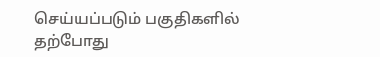செய்யப்படும் பகுதிகளில் தற்போது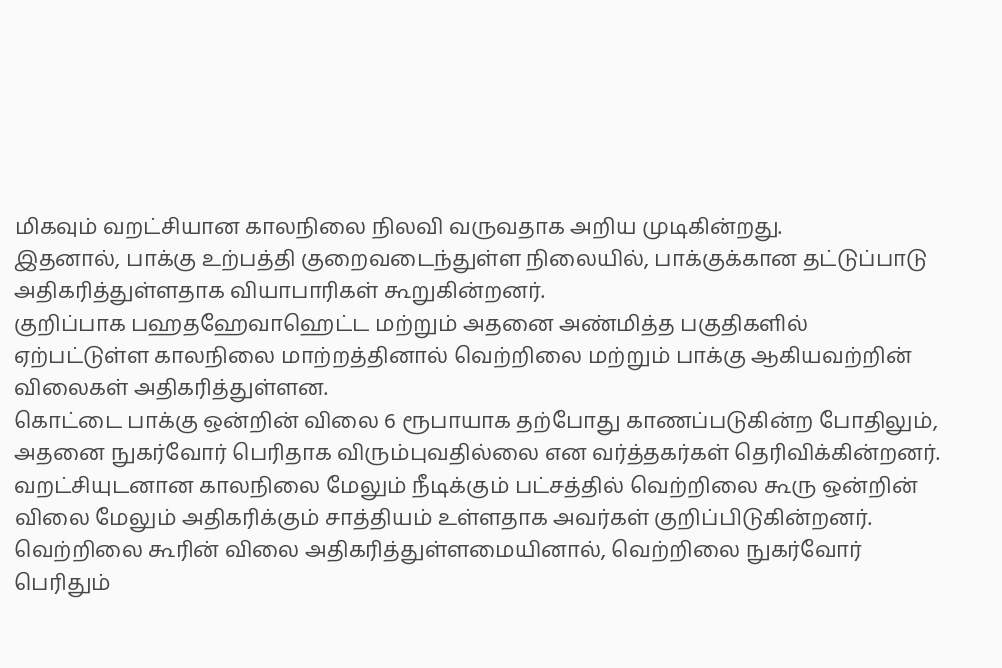மிகவும் வறட்சியான காலநிலை நிலவி வருவதாக அறிய முடிகின்றது.
இதனால், பாக்கு உற்பத்தி குறைவடைந்துள்ள நிலையில், பாக்குக்கான தட்டுப்பாடு அதிகரித்துள்ளதாக வியாபாரிகள் கூறுகின்றனர்.
குறிப்பாக பஹதஹேவாஹெட்ட மற்றும் அதனை அண்மித்த பகுதிகளில் ஏற்பட்டுள்ள காலநிலை மாற்றத்தினால் வெற்றிலை மற்றும் பாக்கு ஆகியவற்றின் விலைகள் அதிகரித்துள்ளன.
கொட்டை பாக்கு ஒன்றின் விலை 6 ரூபாயாக தற்போது காணப்படுகின்ற போதிலும், அதனை நுகர்வோர் பெரிதாக விரும்புவதில்லை என வர்த்தகர்கள் தெரிவிக்கின்றனர்.
வறட்சியுடனான காலநிலை மேலும் நீடிக்கும் பட்சத்தில் வெற்றிலை கூரு ஒன்றின் விலை மேலும் அதிகரிக்கும் சாத்தியம் உள்ளதாக அவர்கள் குறிப்பிடுகின்றனர்.
வெற்றிலை கூரின் விலை அதிகரித்துள்ளமையினால், வெற்றிலை நுகர்வோர் பெரிதும்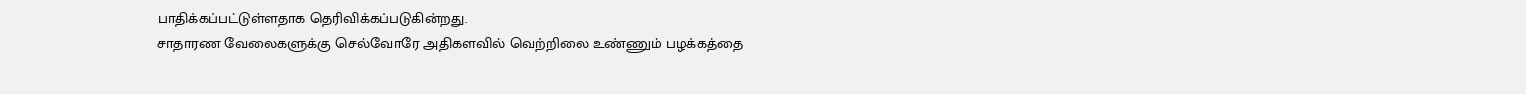பாதிக்கப்பட்டுள்ளதாக தெரிவிக்கப்படுகின்றது.
சாதாரண வேலைகளுக்கு செல்வோரே அதிகளவில் வெற்றிலை உண்ணும் பழக்கத்தை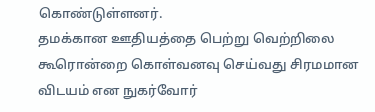கொண்டுள்ளனர்.
தமக்கான ஊதியத்தை பெற்று வெற்றிலை கூரொன்றை கொள்வனவு செய்வது சிரமமான விடயம் என நுகர்வோர்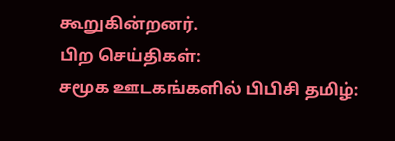கூறுகின்றனர்.
பிற செய்திகள்:
சமூக ஊடகங்களில் பிபிசி தமிழ்: